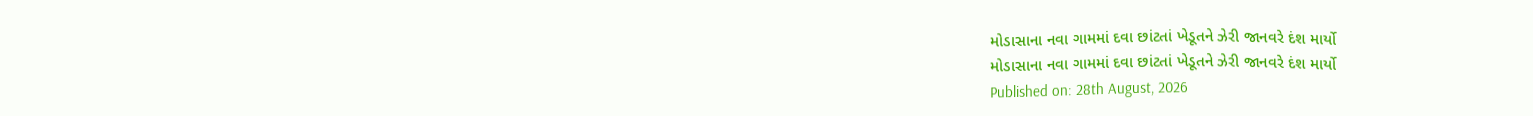મોડાસાના નવા ગામમાં દવા છાંટતાં ખેડૂતને ઝેરી જાનવરે દંશ માર્યો
મોડાસાના નવા ગામમાં દવા છાંટતાં ખેડૂતને ઝેરી જાનવરે દંશ માર્યો
Published on: 28th August, 2026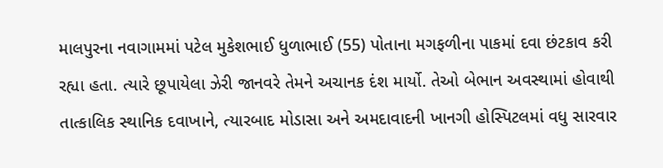માલપુરના નવાગામમાં પટેલ મુકેશભાઈ ધુળાભાઈ (55) પોતાના મગફળીના પાકમાં દવા છંટકાવ કરી રહ્યા હતા. ત્યારે છૂપાયેલા ઝેરી જાનવરે તેમને અચાનક દંશ માર્યો. તેઓ બેભાન અવસ્થામાં હોવાથી તાત્કાલિક સ્થાનિક દવાખાને, ત્યારબાદ મોડાસા અને અમદાવાદની ખાનગી હોસ્પિટલમાં વધુ સારવાર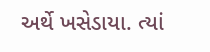અર્થે ખસેડાયા. ત્યાં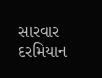સારવાર દરમિયાન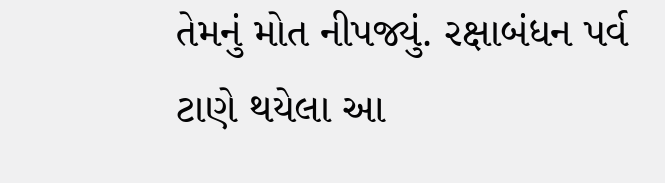તેમનું મોત નીપજ્યું. રક્ષાબંધન પર્વ ટાણે થયેલા આ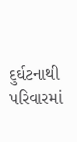દુર્ઘટનાથી પરિવારમાં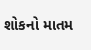શોકનો માતમ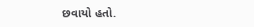છવાયો હતો.